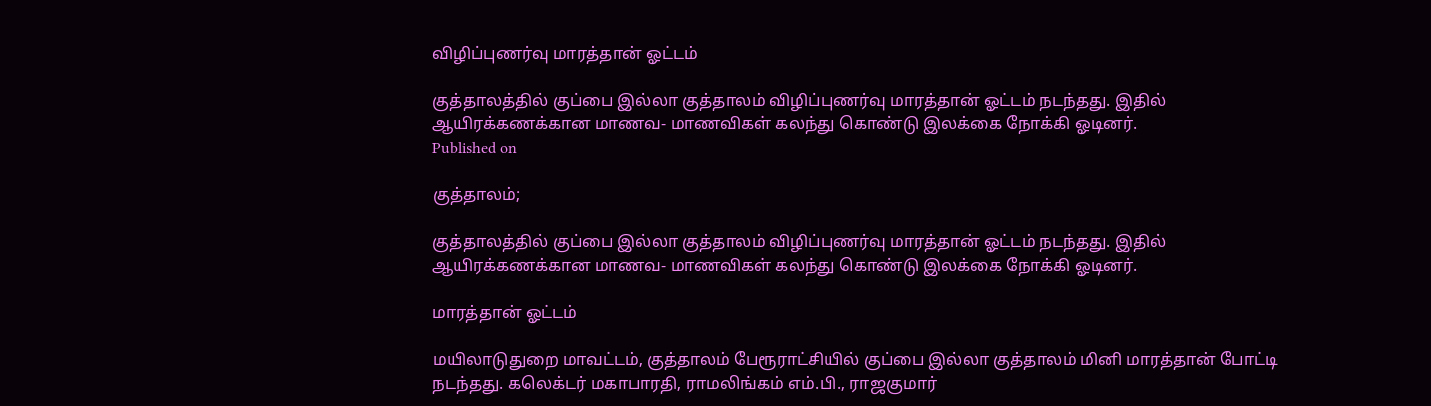விழிப்புணர்வு மாரத்தான் ஓட்டம்

குத்தாலத்தில் குப்பை இல்லா குத்தாலம் விழிப்புணர்வு மாரத்தான் ஓட்டம் நடந்தது. இதில் ஆயிரக்கணக்கான மாணவ- மாணவிகள் கலந்து கொண்டு இலக்கை நோக்கி ஓடினர்.
Published on

குத்தாலம்;

குத்தாலத்தில் குப்பை இல்லா குத்தாலம் விழிப்புணர்வு மாரத்தான் ஓட்டம் நடந்தது. இதில் ஆயிரக்கணக்கான மாணவ- மாணவிகள் கலந்து கொண்டு இலக்கை நோக்கி ஓடினர்.

மாரத்தான் ஓட்டம்

மயிலாடுதுறை மாவட்டம், குத்தாலம் பேரூராட்சியில் குப்பை இல்லா குத்தாலம் மினி மாரத்தான் போட்டி நடந்தது. கலெக்டர் மகாபாரதி, ராமலிங்கம் எம்.பி., ராஜகுமார்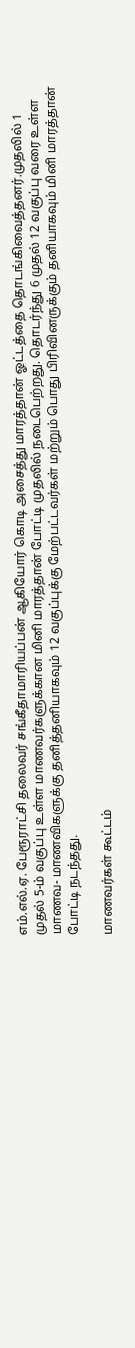எம்.எல்.ஏ. பேரூராட்சி தலைவர் சங்கீதாமாரியப்பன் ஆகியோர் கொடி அசைத்து மாரத்தான் ஓட்டத்தை தொடங்கிவைத்தனர்.முதலில் 1 முதல் 5-ம் வகுப்பு உள்ள மாணவர்களுக்கான மினி மாரத்தான் போட்டி முதலில் நடைபெற்றது. தொடர்ந்து 6 முதல் 12 வகுப்பு வரை உள்ள மாணவ- மாணவிகளுக்கு தனித்தனியாகவும் 12 வகுப்புக்கு மேற்பட்டவர்கள் மற்றும் பொது பிரிவினருக்கும் தனியாகவும் மினி மாரத்தான் போட்டி நடந்தது.

மாணவர்கள் கூட்டம்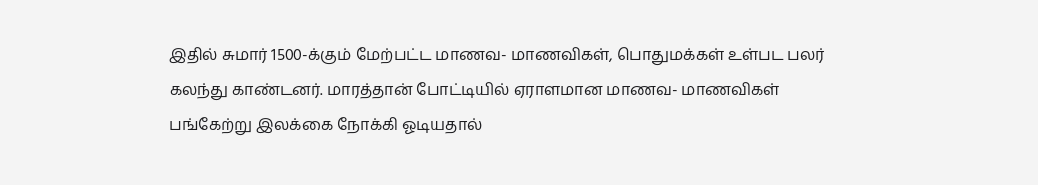இதில் சுமார் 1500-க்கும் மேற்பட்ட மாணவ- மாணவிகள், பொதுமக்கள் உள்பட பலர் கலந்து காண்டனர். மாரத்தான் போட்டியில் ஏராளமான மாணவ- மாணவிகள் பங்கேற்று இலக்கை நோக்கி ஓடியதால்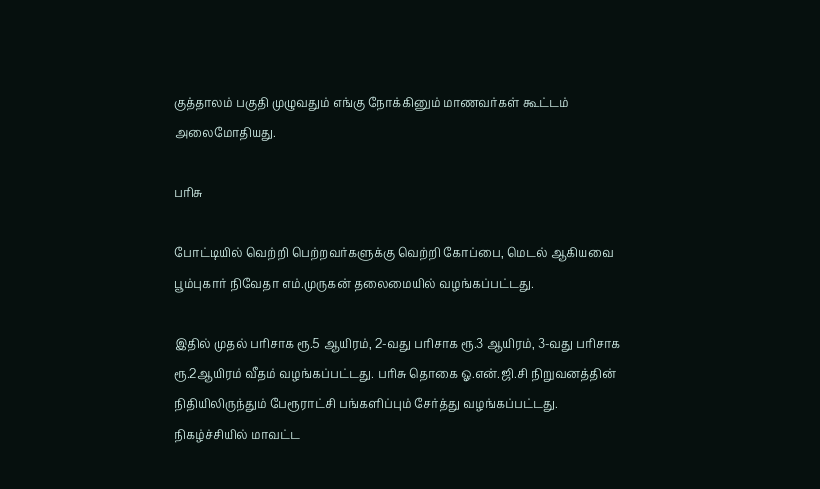குத்தாலம் பகுதி முழுவதும் எங்கு நோக்கினும் மாணவர்கள் கூட்டம் அலைமோதியது.

பரிசு

போட்டியில் வெற்றி பெற்றவர்களுக்கு வெற்றி கோப்பை, மெடல் ஆகியவை பூம்புகார் நிவேதா எம்.முருகன் தலைமையில் வழங்கப்பட்டது.

இதில் முதல் பரிசாக ரூ.5 ஆயிரம், 2-வது பரிசாக ரூ.3 ஆயிரம், 3-வது பரிசாக ரூ.2ஆயிரம் வீதம் வழங்கப்பட்டது. பரிசு தொகை ஓ.என்.ஜி.சி நிறுவனத்தின் நிதியிலிருந்தும் பேரூராட்சி பங்களிப்பும் சேர்த்து வழங்கப்பட்டது. நிகழ்ச்சியில் மாவட்ட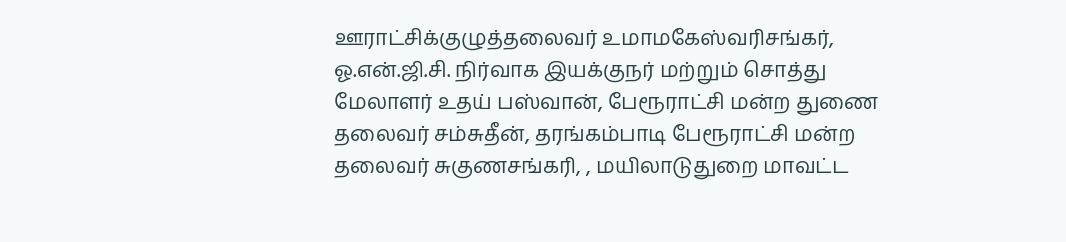ஊராட்சிக்குழுத்தலைவர் உமாமகேஸ்வரிசங்கர், ஓ.என்.ஜி.சி. நிர்வாக இயக்குநர் மற்றும் சொத்து மேலாளர் உதய் பஸ்வான், பேரூராட்சி மன்ற துணை தலைவர் சம்சுதீன், தரங்கம்பாடி பேரூராட்சி மன்ற தலைவர் சுகுணசங்கரி, , மயிலாடுதுறை மாவட்ட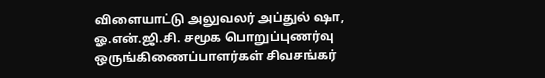விளையாட்டு அலுவலர் அப்துல் ஷா, ஓ.என்.ஜி.சி. சமூக பொறுப்புணர்வு ஒருங்கிணைப்பாளர்கள் சிவசங்கர்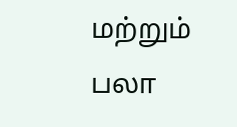மற்றும் பலா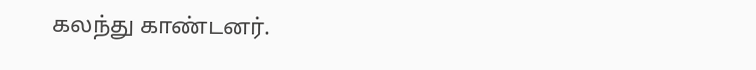கலந்து காண்டனர்.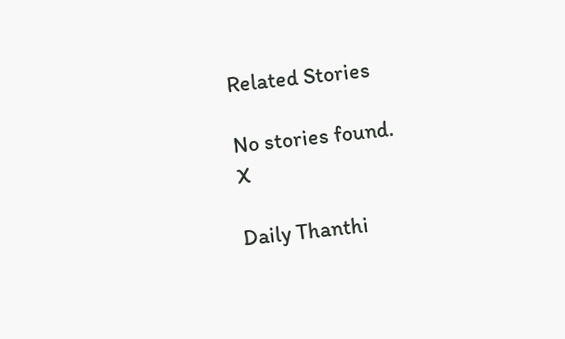Related Stories

No stories found.
X

Daily Thanthi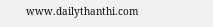www.dailythanthi.com